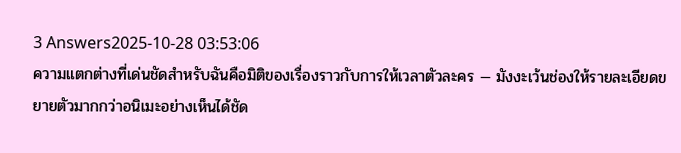3 Answers2025-10-28 03:53:06
ความแตกต่างที่เด่นชัดสำหรับฉันคือมิติของเรื่องราวกับการให้เวลาตัวละคร — มังงะเว้นช่องให้รายละเอียดขยายตัวมากกว่าอนิเมะอย่างเห็นได้ชัด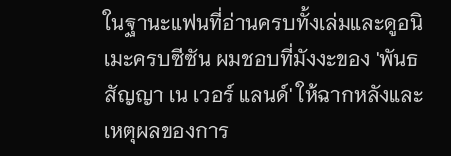ในฐานะแฟนที่อ่านครบทั้งเล่มและดูอนิเมะครบซีซัน ผมชอบที่มังงะของ 'พันธสัญญา เน เวอร์ แลนด์' ให้ฉากหลังและเหตุผลของการ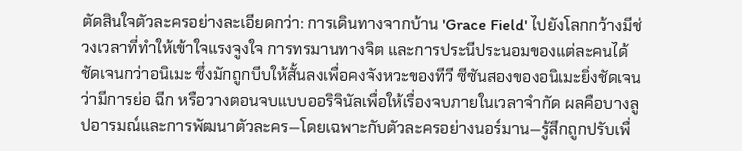ตัดสินใจตัวละครอย่างละเอียดกว่า: การเดินทางจากบ้าน 'Grace Field' ไปยังโลกกว้างมีช่วงเวลาที่ทำให้เข้าใจแรงจูงใจ การทรมานทางจิต และการประนีประนอมของแต่ละคนได้ชัดเจนกว่าอนิเมะ ซึ่งมักถูกบีบให้สั้นลงเพื่อคงจังหวะของทีวี ซีซันสองของอนิเมะยิ่งชัดเจนว่ามีการย่อ ฉีก หรือวางตอนจบแบบออริจินัลเพื่อให้เรื่องจบภายในเวลาจำกัด ผลคือบางลูปอารมณ์และการพัฒนาตัวละคร—โดยเฉพาะกับตัวละครอย่างนอร์มาน—รู้สึกถูกปรับเพื่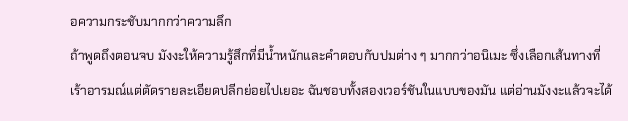อความกระชับมากกว่าความลึก
ถ้าพูดถึงตอนจบ มังงะให้ความรู้สึกที่มีน้ำหนักและคำตอบกับปมต่าง ๆ มากกว่าอนิเมะ ซึ่งเลือกเส้นทางที่เร้าอารมณ์แต่ตัดรายละเอียดปลีกย่อยไปเยอะ ฉันชอบทั้งสองเวอร์ชันในแบบของมัน แต่อ่านมังงะแล้วจะได้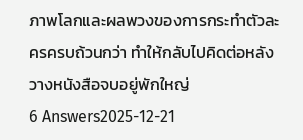ภาพโลกและผลพวงของการกระทำตัวละครครบถ้วนกว่า ทำให้กลับไปคิดต่อหลังวางหนังสือจบอยู่พักใหญ่
6 Answers2025-12-21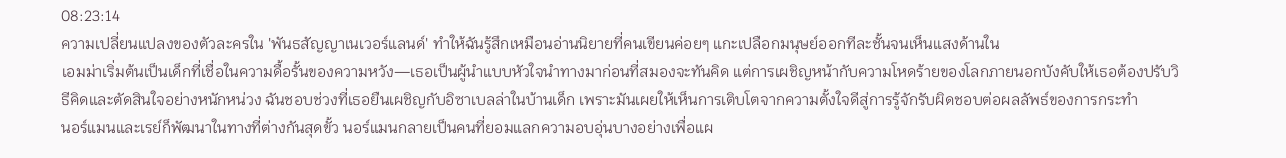08:23:14
ความเปลี่ยนแปลงของตัวละครใน 'พันธสัญญาเนเวอร์แลนด์' ทำให้ฉันรู้สึกเหมือนอ่านนิยายที่คนเขียนค่อยๆ แกะเปลือกมนุษย์ออกทีละชั้นจนเห็นแสงด้านใน
เอมม่าเริ่มต้นเป็นเด็กที่เชื่อในความดื้อรั้นของความหวัง—เธอเป็นผู้นำแบบหัวใจนำทางมาก่อนที่สมองจะทันคิด แต่การเผชิญหน้ากับความโหดร้ายของโลกภายนอกบังคับให้เธอต้องปรับวิธีคิดและตัดสินใจอย่างหนักหน่วง ฉันชอบช่วงที่เธอยืนเผชิญกับอิซาเบลล่าในบ้านเด็ก เพราะมันเผยให้เห็นการเติบโตจากความตั้งใจดีสู่การรู้จักรับผิดชอบต่อผลลัพธ์ของการกระทำ
นอร์แมนและเรย์ก็พัฒนาในทางที่ต่างกันสุดขั้ว นอร์แมนกลายเป็นคนที่ยอมแลกความอบอุ่นบางอย่างเพื่อแผ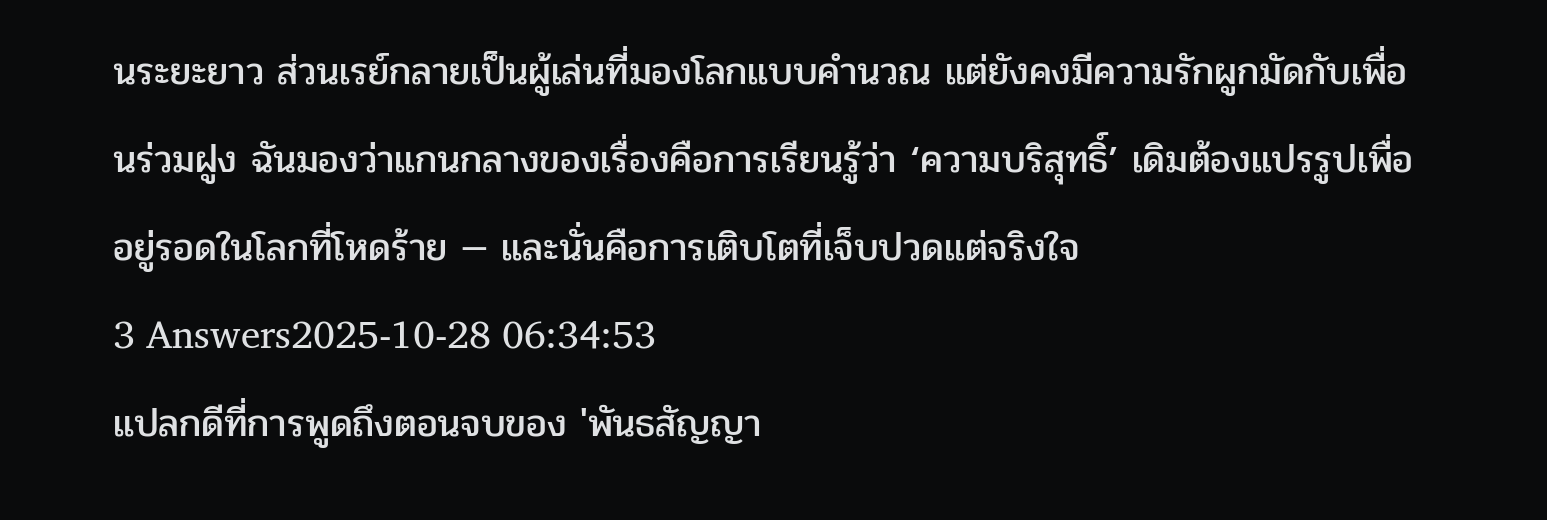นระยะยาว ส่วนเรย์กลายเป็นผู้เล่นที่มองโลกแบบคำนวณ แต่ยังคงมีความรักผูกมัดกับเพื่อนร่วมฝูง ฉันมองว่าแกนกลางของเรื่องคือการเรียนรู้ว่า ‘ความบริสุทธิ์’ เดิมต้องแปรรูปเพื่ออยู่รอดในโลกที่โหดร้าย — และนั่นคือการเติบโตที่เจ็บปวดแต่จริงใจ
3 Answers2025-10-28 06:34:53
แปลกดีที่การพูดถึงตอนจบของ 'พันธสัญญา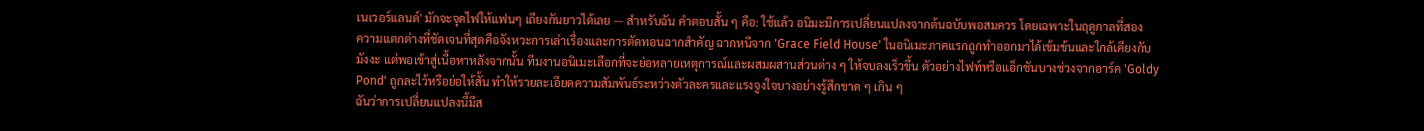เนเวอร์แลนด์' มักจะจุดไฟให้แฟนๆ เถียงกันยาวได้เลย — สำหรับฉัน คำตอบสั้น ๆ คือ: ใช้แล้ว อนิมะมีการเปลี่ยนแปลงจากต้นฉบับพอสมควร โดยเฉพาะในฤดูกาลที่สอง
ความแตกต่างที่ชัดเจนที่สุดคือจังหวะการเล่าเรื่องและการตัดทอนฉากสำคัญ ฉากหนีจาก 'Grace Field House' ในอนิเมะภาคแรกถูกทำออกมาได้เข้มข้นและใกล้เคียงกับมังงะ แต่พอเข้าสู่เนื้อหาหลังจากนั้น ทีมงานอนิเมะเลือกที่จะย่อหลายเหตุการณ์และผสมผสานส่วนต่าง ๆ ให้จบลงเร็วขึ้น ตัวอย่างไฟท์หรือแอ็กชันบางช่วงจากอาร์ค 'Goldy Pond' ถูกละไว้หรือย่อให้สั้น ทำให้รายละเอียดความสัมพันธ์ระหว่างตัวละครและแรงจูงใจบางอย่างรู้สึกขาด ๆ เกิน ๆ
ฉันว่าการเปลี่ยนแปลงนี้มีส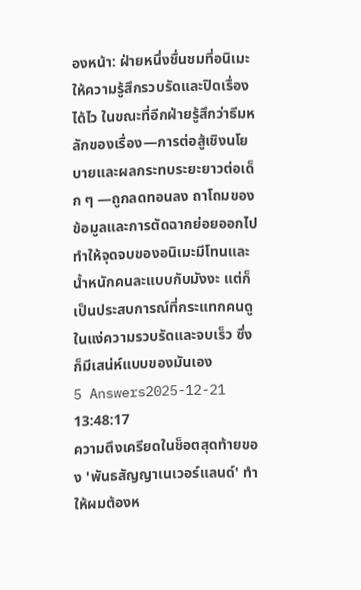องหน้า: ฝ่ายหนึ่งชื่นชมที่อนิเมะให้ความรู้สึกรวบรัดและปิดเรื่องได้ไว ในขณะที่อีกฝ่ายรู้สึกว่าธีมหลักของเรื่อง—การต่อสู้เชิงนโยบายและผลกระทบระยะยาวต่อเด็ก ๆ —ถูกลดทอนลง ถาโถมของข้อมูลและการตัดฉากย่อยออกไปทำให้จุดจบของอนิเมะมีโทนและน้ำหนักคนละแบบกับมังงะ แต่ก็เป็นประสบการณ์ที่กระแทกคนดูในแง่ความรวบรัดและจบเร็ว ซึ่งก็มีเสน่ห์แบบของมันเอง
5 Answers2025-12-21 13:48:17
ความตึงเครียดในช็อตสุดท้ายของ 'พันธสัญญาเนเวอร์แลนด์' ทำให้ผมต้องห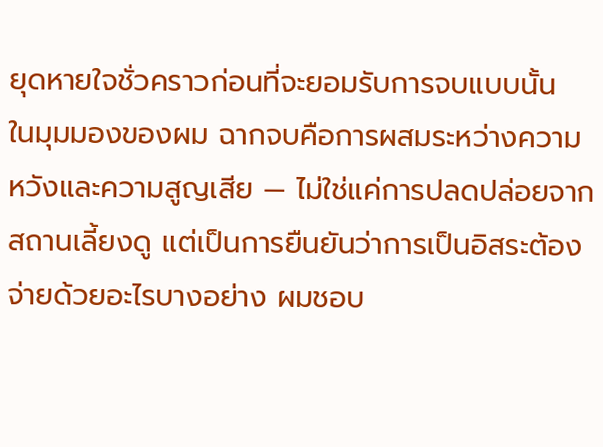ยุดหายใจชั่วคราวก่อนที่จะยอมรับการจบแบบนั้น
ในมุมมองของผม ฉากจบคือการผสมระหว่างความหวังและความสูญเสีย — ไม่ใช่แค่การปลดปล่อยจากสถานเลี้ยงดู แต่เป็นการยืนยันว่าการเป็นอิสระต้องจ่ายด้วยอะไรบางอย่าง ผมชอบ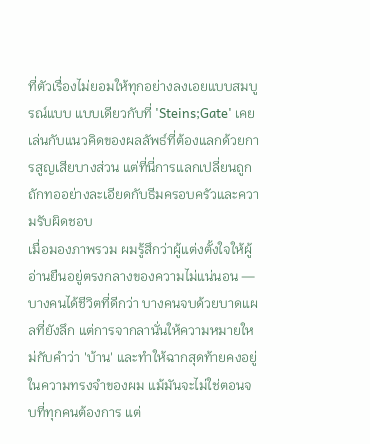ที่ตัวเรื่องไม่ยอมให้ทุกอย่างลงเอยแบบสมบูรณ์แบบ แบบเดียวกับที่ 'Steins;Gate' เคยเล่นกับแนวคิดของผลลัพธ์ที่ต้องแลกด้วยการสูญเสียบางส่วน แต่ที่นี่การแลกเปลี่ยนถูกถักทออย่างละเอียดกับธีมครอบครัวและความรับผิดชอบ
เมื่อมองภาพรวม ผมรู้สึกว่าผู้แต่งตั้งใจให้ผู้อ่านยืนอยู่ตรงกลางของความไม่แน่นอน — บางคนได้ชีวิตที่ดีกว่า บางคนจบด้วยบาดแผลที่ยังลึก แต่การจากลานั่นให้ความหมายใหม่กับคำว่า 'บ้าน' และทำให้ฉากสุดท้ายคงอยู่ในความทรงจำของผม แม้มันจะไม่ใช่ตอนจบที่ทุกคนต้องการ แต่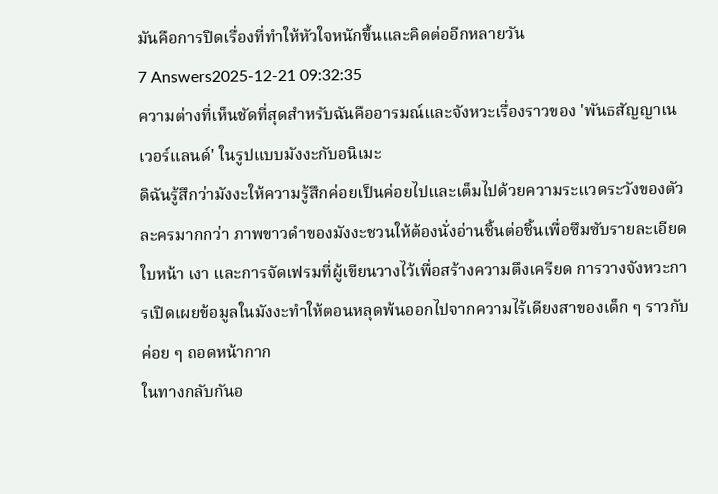มันคือการปิดเรื่องที่ทำให้หัวใจหนักขึ้นและคิดต่ออีกหลายวัน
7 Answers2025-12-21 09:32:35
ความต่างที่เห็นชัดที่สุดสำหรับฉันคืออารมณ์และจังหวะเรื่องราวของ 'พันธสัญญาเนเวอร์แลนด์' ในรูปแบบมังงะกับอนิเมะ
ดิฉันรู้สึกว่ามังงะให้ความรู้สึกค่อยเป็นค่อยไปและเต็มไปด้วยความระแวดระวังของตัวละครมากกว่า ภาพขาวดำของมังงะชวนให้ต้องนั่งอ่านชิ้นต่อชิ้นเพื่อซึมซับรายละเอียดใบหน้า เงา และการจัดเฟรมที่ผู้เขียนวางไว้เพื่อสร้างความตึงเครียด การวางจังหวะการเปิดเผยข้อมูลในมังงะทำให้ตอนหลุดพ้นออกไปจากความไร้เดียงสาของเด็ก ๆ ราวกับค่อย ๆ ถอดหน้ากาก
ในทางกลับกันอ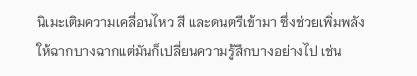นิเมะเติมความเคลื่อนไหว สี และดนตรีเข้ามา ซึ่งช่วยเพิ่มพลังให้ฉากบางฉากแต่มันก็เปลี่ยนความรู้สึกบางอย่างไป เช่น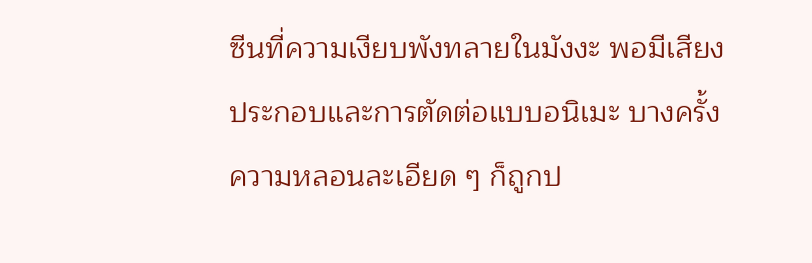ซีนที่ความเงียบพังทลายในมังงะ พอมีเสียงประกอบและการตัดต่อแบบอนิเมะ บางครั้งความหลอนละเอียด ๆ ก็ถูกป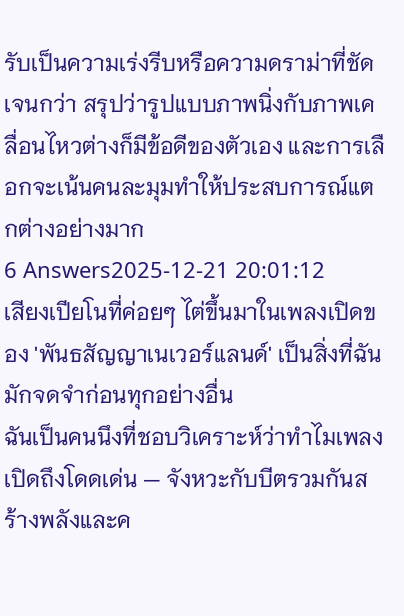รับเป็นความเร่งรีบหรือความดราม่าที่ชัดเจนกว่า สรุปว่ารูปแบบภาพนิ่งกับภาพเคลื่อนไหวต่างก็มีข้อดีของตัวเอง และการเลือกจะเน้นคนละมุมทำให้ประสบการณ์แตกต่างอย่างมาก
6 Answers2025-12-21 20:01:12
เสียงเปียโนที่ค่อยๆ ไต่ขึ้นมาในเพลงเปิดของ 'พันธสัญญาเนเวอร์แลนด์' เป็นสิ่งที่ฉันมักจดจำก่อนทุกอย่างอื่น
ฉันเป็นคนนึงที่ชอบวิเคราะห์ว่าทำไมเพลงเปิดถึงโดดเด่น — จังหวะกับบีตรวมกันสร้างพลังและค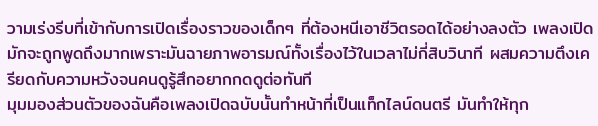วามเร่งรีบที่เข้ากับการเปิดเรื่องราวของเด็กๆ ที่ต้องหนีเอาชีวิตรอดได้อย่างลงตัว เพลงเปิดมักจะถูกพูดถึงมากเพราะมันฉายภาพอารมณ์ทั้งเรื่องไว้ในเวลาไม่กี่สิบวินาที ผสมความตึงเครียดกับความหวังจนคนดูรู้สึกอยากกดดูต่อทันที
มุมมองส่วนตัวของฉันคือเพลงเปิดฉบับนั้นทำหน้าที่เป็นแท็กไลน์ดนตรี มันทำให้ทุก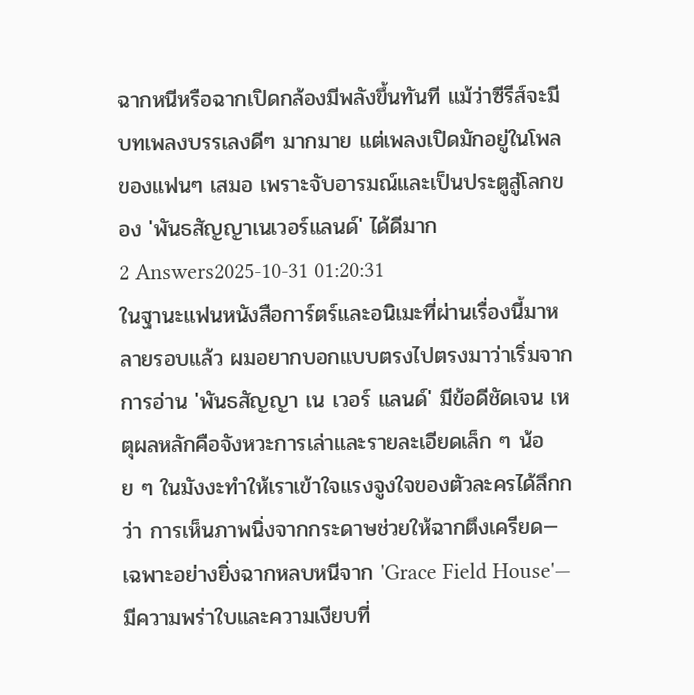ฉากหนีหรือฉากเปิดกล้องมีพลังขึ้นทันที แม้ว่าซีรีส์จะมีบทเพลงบรรเลงดีๆ มากมาย แต่เพลงเปิดมักอยู่ในโพลของแฟนๆ เสมอ เพราะจับอารมณ์และเป็นประตูสู่โลกของ 'พันธสัญญาเนเวอร์แลนด์' ได้ดีมาก
2 Answers2025-10-31 01:20:31
ในฐานะแฟนหนังสือการ์ตร์และอนิเมะที่ผ่านเรื่องนี้มาหลายรอบแล้ว ผมอยากบอกแบบตรงไปตรงมาว่าเริ่มจากการอ่าน 'พันธสัญญา เน เวอร์ แลนด์' มีข้อดีชัดเจน เหตุผลหลักคือจังหวะการเล่าและรายละเอียดเล็ก ๆ น้อย ๆ ในมังงะทำให้เราเข้าใจแรงจูงใจของตัวละครได้ลึกกว่า การเห็นภาพนิ่งจากกระดาษช่วยให้ฉากตึงเครียด—เฉพาะอย่างยิ่งฉากหลบหนีจาก 'Grace Field House'—มีความพร่าใบและความเงียบที่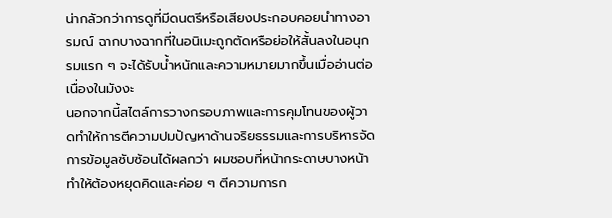น่ากลัวกว่าการดูที่มีดนตรีหรือเสียงประกอบคอยนำทางอารมณ์ ฉากบางฉากที่ในอนิเมะถูกตัดหรือย่อให้สั้นลงในอนุกรมแรก ๆ จะได้รับน้ำหนักและความหมายมากขึ้นเมื่ออ่านต่อเนื่องในมังงะ
นอกจากนี้สไตล์การวางกรอบภาพและการคุมโทนของผู้วาดทำให้การตีความปมปัญหาด้านจริยธรรมและการบริหารจัดการข้อมูลซับซ้อนได้ผลกว่า ผมชอบที่หน้ากระดาษบางหน้าทำให้ต้องหยุดคิดและค่อย ๆ ตีความการก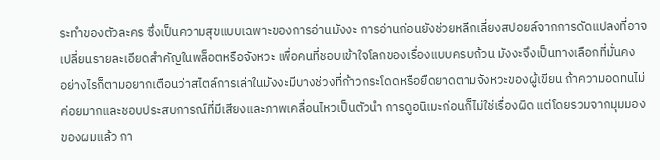ระทำของตัวละคร ซึ่งเป็นความสุขแบบเฉพาะของการอ่านมังงะ การอ่านก่อนยังช่วยหลีกเลี่ยงสปอยล์จากการดัดแปลงที่อาจเปลี่ยนรายละเอียดสำคัญในพล็อตหรือจังหวะ เพื่อคนที่ชอบเข้าใจโลกของเรื่องแบบครบถ้วน มังงะจึงเป็นทางเลือกที่มั่นคง
อย่างไรก็ตามอยากเตือนว่าสไตล์การเล่าในมังงะมีบางช่วงที่ก้าวกระโดดหรือยืดยาดตามจังหวะของผู้เขียน ถ้าความอดทนไม่ค่อยมากและชอบประสบการณ์ที่มีเสียงและภาพเคลื่อนไหวเป็นตัวนำ การดูอนิเมะก่อนก็ไม่ใช่เรื่องผิด แต่โดยรวมจากมุมมองของผมแล้ว กา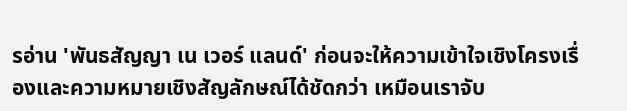รอ่าน 'พันธสัญญา เน เวอร์ แลนด์' ก่อนจะให้ความเข้าใจเชิงโครงเรื่องและความหมายเชิงสัญลักษณ์ได้ชัดกว่า เหมือนเราจับ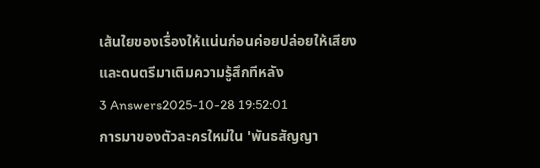เส้นใยของเรื่องให้แน่นก่อนค่อยปล่อยให้เสียงและดนตรีมาเติมความรู้สึกทีหลัง
3 Answers2025-10-28 19:52:01
การมาของตัวละครใหม่ใน 'พันธสัญญา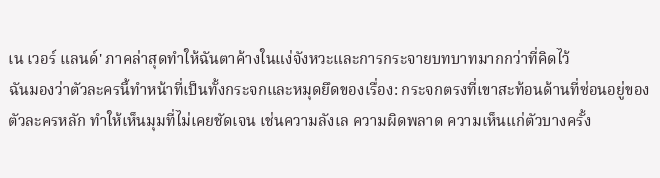เน เวอร์ แลนด์' ภาคล่าสุดทำให้ฉันตาค้างในแง่จังหวะและการกระจายบทบาทมากกว่าที่คิดไว้
ฉันมองว่าตัวละครนี้ทำหน้าที่เป็นทั้งกระจกและหมุดยึดของเรื่อง: กระจกตรงที่เขาสะท้อนด้านที่ซ่อนอยู่ของตัวละครหลัก ทำให้เห็นมุมที่ไม่เคยชัดเจน เช่นความลังเล ความผิดพลาด ความเห็นแก่ตัวบางครั้ง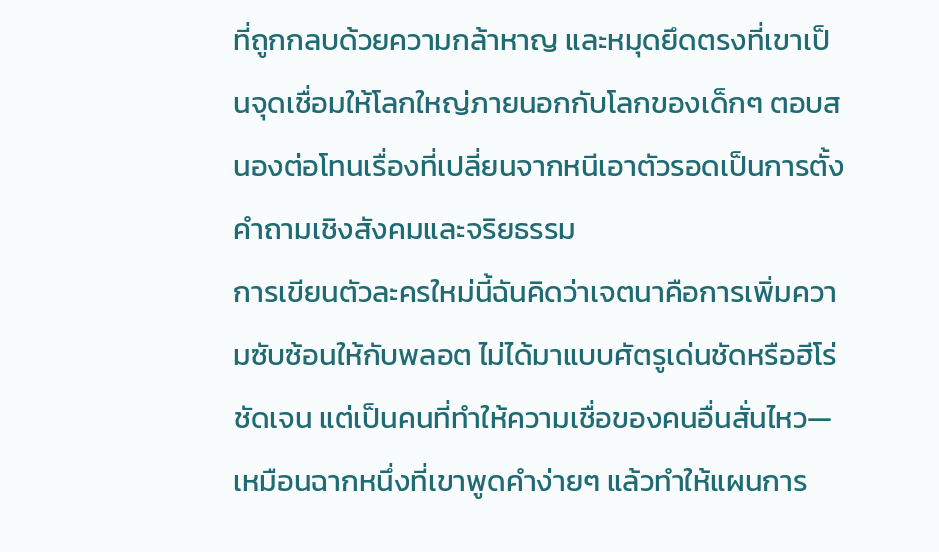ที่ถูกกลบด้วยความกล้าหาญ และหมุดยึดตรงที่เขาเป็นจุดเชื่อมให้โลกใหญ่ภายนอกกับโลกของเด็กๆ ตอบสนองต่อโทนเรื่องที่เปลี่ยนจากหนีเอาตัวรอดเป็นการตั้งคำถามเชิงสังคมและจริยธรรม
การเขียนตัวละครใหม่นี้ฉันคิดว่าเจตนาคือการเพิ่มความซับซ้อนให้กับพลอต ไม่ได้มาแบบศัตรูเด่นชัดหรือฮีโร่ชัดเจน แต่เป็นคนที่ทำให้ความเชื่อของคนอื่นสั่นไหว—เหมือนฉากหนึ่งที่เขาพูดคำง่ายๆ แล้วทำให้แผนการ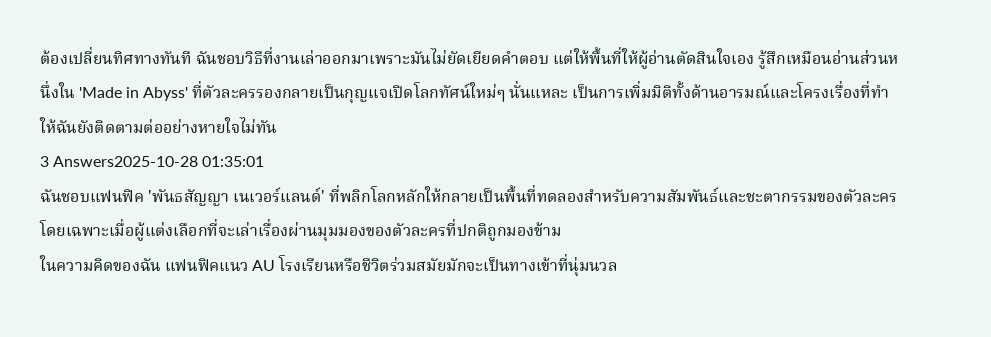ต้องเปลี่ยนทิศทางทันที ฉันชอบวิธีที่งานเล่าออกมาเพราะมันไม่ยัดเยียดคำตอบ แต่ให้พื้นที่ให้ผู้อ่านตัดสินใจเอง รู้สึกเหมือนอ่านส่วนหนึ่งใน 'Made in Abyss' ที่ตัวละครรองกลายเป็นกุญแจเปิดโลกทัศน์ใหม่ๆ นั่นแหละ เป็นการเพิ่มมิติทั้งด้านอารมณ์และโครงเรื่องที่ทำให้ฉันยังติดตามต่ออย่างหายใจไม่ทัน
3 Answers2025-10-28 01:35:01
ฉันชอบแฟนฟิค 'พันธสัญญา เนเวอร์แลนด์' ที่พลิกโลกหลักให้กลายเป็นพื้นที่ทดลองสำหรับความสัมพันธ์และชะตากรรมของตัวละคร โดยเฉพาะเมื่อผู้แต่งเลือกที่จะเล่าเรื่องผ่านมุมมองของตัวละครที่ปกติถูกมองข้าม
ในความคิดของฉัน แฟนฟิคแนว AU โรงเรียนหรือชีวิตร่วมสมัยมักจะเป็นทางเข้าที่นุ่มนวล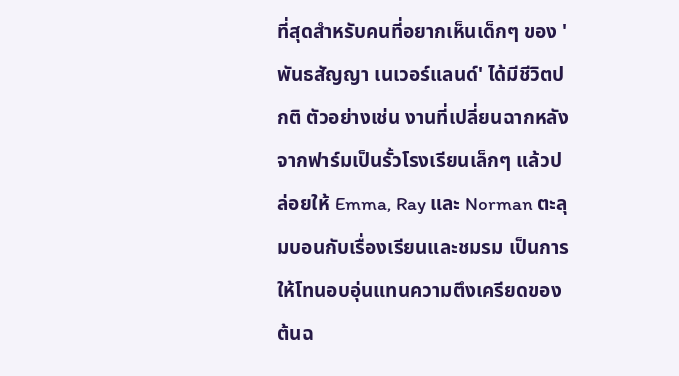ที่สุดสำหรับคนที่อยากเห็นเด็กๆ ของ 'พันธสัญญา เนเวอร์แลนด์' ได้มีชีวิตปกติ ตัวอย่างเช่น งานที่เปลี่ยนฉากหลังจากฟาร์มเป็นรั้วโรงเรียนเล็กๆ แล้วปล่อยให้ Emma, Ray และ Norman ตะลุมบอนกับเรื่องเรียนและชมรม เป็นการให้โทนอบอุ่นแทนความตึงเครียดของต้นฉ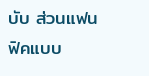บับ ส่วนแฟนฟิคแบบ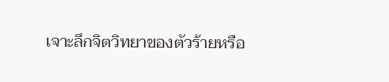เจาะลึกจิตวิทยาของตัวร้ายหรือ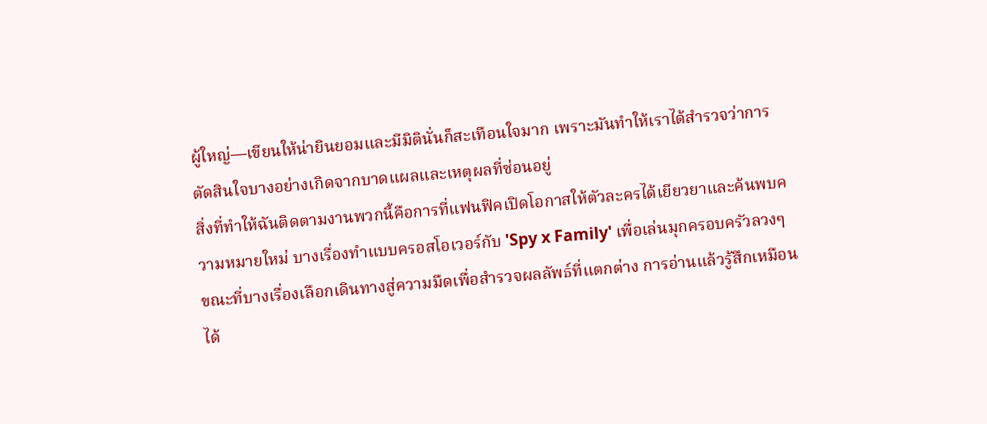ผู้ใหญ่—เขียนให้น่ายินยอมและมีมิตินั่นก็สะเทือนใจมาก เพราะมันทำให้เราได้สำรวจว่าการตัดสินใจบางอย่างเกิดจากบาดแผลและเหตุผลที่ซ่อนอยู่
สิ่งที่ทำให้ฉันติดตามงานพวกนี้คือการที่แฟนฟิคเปิดโอกาสให้ตัวละครได้เยียวยาและค้นพบความหมายใหม่ บางเรื่องทำแบบครอสโอเวอร์กับ 'Spy x Family' เพื่อเล่นมุกครอบครัวลวงๆ ขณะที่บางเรื่องเลือกเดินทางสู่ความมืดเพื่อสำรวจผลลัพธ์ที่แตกต่าง การอ่านแล้วรู้สึกเหมือนได้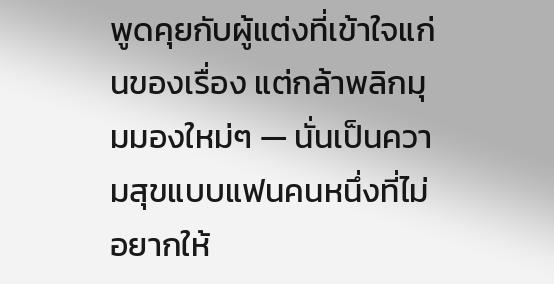พูดคุยกับผู้แต่งที่เข้าใจแก่นของเรื่อง แต่กล้าพลิกมุมมองใหม่ๆ — นั่นเป็นความสุขแบบแฟนคนหนึ่งที่ไม่อยากให้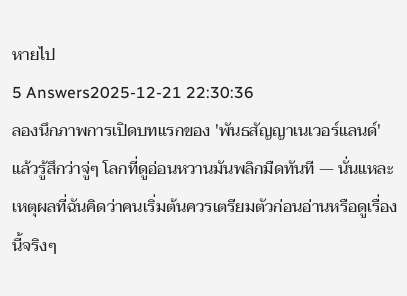หายไป
5 Answers2025-12-21 22:30:36
ลองนึกภาพการเปิดบทแรกของ 'พันธสัญญาเนเวอร์แลนด์' แล้วรู้สึกว่าจู่ๆ โลกที่ดูอ่อนหวานมันพลิกมืดทันที — นั่นแหละเหตุผลที่ฉันคิดว่าคนเริ่มต้นควรเตรียมตัวก่อนอ่านหรือดูเรื่องนี้จริงๆ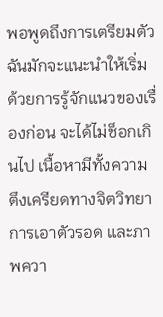พอพูดถึงการเตรียมตัว ฉันมักจะแนะนำให้เริ่มด้วยการรู้จักแนวของเรื่องก่อน จะได้ไม่ช็อกเกินไป เนื้อหามีทั้งความตึงเครียดทางจิตวิทยา การเอาตัวรอด และภาพควา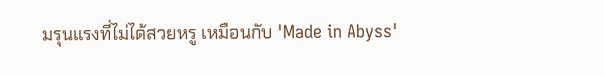มรุนแรงที่ไม่ได้สวยหรู เหมือนกับ 'Made in Abyss'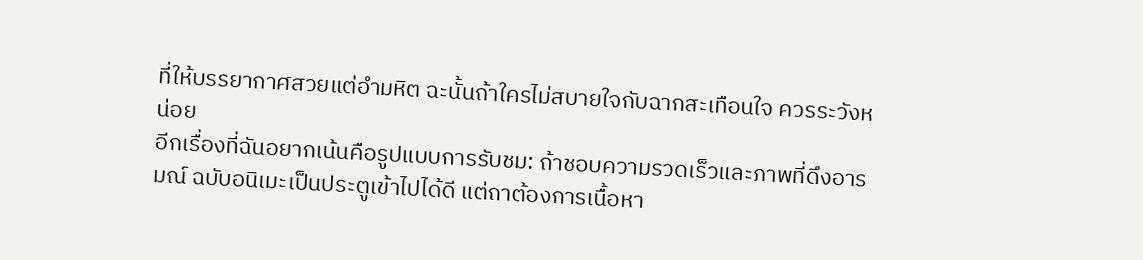ที่ให้บรรยากาศสวยแต่อำมหิต ฉะนั้นถ้าใครไม่สบายใจกับฉากสะเทือนใจ ควรระวังหน่อย
อีกเรื่องที่ฉันอยากเน้นคือรูปแบบการรับชม: ถ้าชอบความรวดเร็วและภาพที่ดึงอารมณ์ ฉบับอนิเมะเป็นประตูเข้าไปได้ดี แต่ถาต้องการเนื้อหา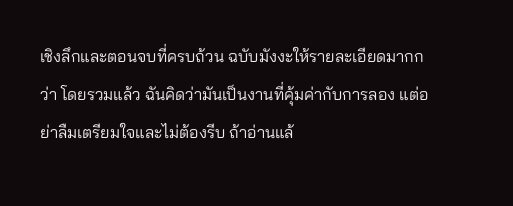เชิงลึกและตอนจบที่ครบถ้วน ฉบับมังงะให้รายละเอียดมากกว่า โดยรวมแล้ว ฉันคิดว่ามันเป็นงานที่คุ้มค่ากับการลอง แต่อย่าลืมเตรียมใจและไม่ต้องรีบ ถ้าอ่านแล้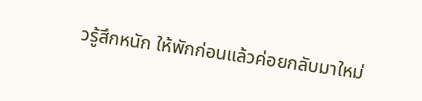วรู้สึกหนัก ให้พักก่อนแล้วค่อยกลับมาใหม่